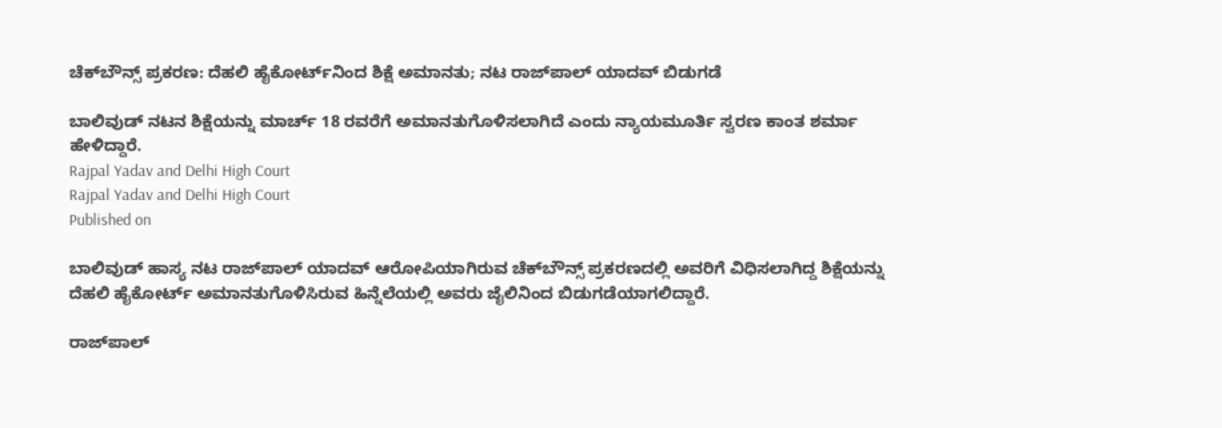ಚೆಕ್‌ಬೌನ್ಸ್‌ ಪ್ರಕರಣ: ದೆಹಲಿ ಹೈಕೋರ್ಟ್‌ನಿಂದ ಶಿಕ್ಷೆ ಅಮಾನತು; ನಟ ರಾಜ್‌ಪಾಲ್‌ ಯಾದವ್‌ ಬಿಡುಗಡೆ

ಬಾಲಿವುಡ್ ನಟನ ಶಿಕ್ಷೆಯನ್ನು ಮಾರ್ಚ್ 18 ರವರೆಗೆ ಅಮಾನತುಗೊಳಿಸಲಾಗಿದೆ ಎಂದು ನ್ಯಾಯಮೂರ್ತಿ ಸ್ವರಣ ಕಾಂತ ಶರ್ಮಾ ಹೇಳಿದ್ದಾರೆ.
Rajpal Yadav and Delhi High Court
Rajpal Yadav and Delhi High Court
Published on

ಬಾಲಿವುಡ್‌ ಹಾಸ್ಯ ನಟ ರಾಜ್‌ಪಾಲ್‌ ಯಾದವ್‌ ಆರೋಪಿಯಾಗಿರುವ ಚೆಕ್‌ಬೌನ್ಸ್‌ ಪ್ರಕರಣದಲ್ಲಿ ಅವರಿಗೆ ವಿಧಿಸಲಾಗಿದ್ದ ಶಿಕ್ಷೆಯನ್ನು ದೆಹಲಿ ಹೈಕೋರ್ಟ್‌ ಅಮಾನತುಗೊಳಿಸಿರುವ ಹಿನ್ನೆಲೆಯಲ್ಲಿ ಅವರು ಜೈಲಿನಿಂದ ಬಿಡುಗಡೆಯಾಗಲಿದ್ದಾರೆ.

ರಾಜ್‌ಪಾಲ್‌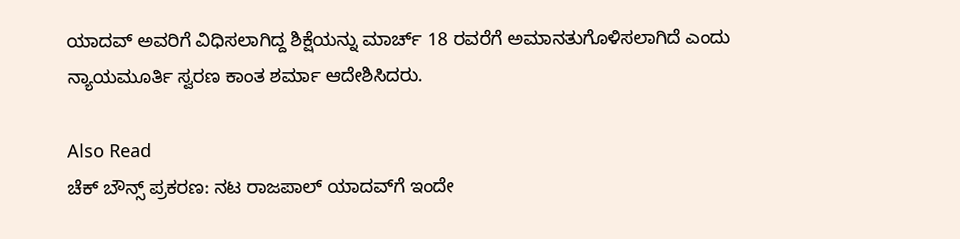ಯಾದವ್‌ ಅವರಿಗೆ ವಿಧಿಸಲಾಗಿದ್ದ ಶಿಕ್ಷೆಯನ್ನು ಮಾರ್ಚ್ 18 ರವರೆಗೆ ಅಮಾನತುಗೊಳಿಸಲಾಗಿದೆ ಎಂದು ನ್ಯಾಯಮೂರ್ತಿ ಸ್ವರಣ ಕಾಂತ ಶರ್ಮಾ ಆದೇಶಿಸಿದರು.

Also Read
ಚೆಕ್ ಬೌನ್ಸ್ ಪ್ರಕರಣ: ನಟ ರಾಜಪಾಲ್ ಯಾದವ್‌ಗೆ ಇಂದೇ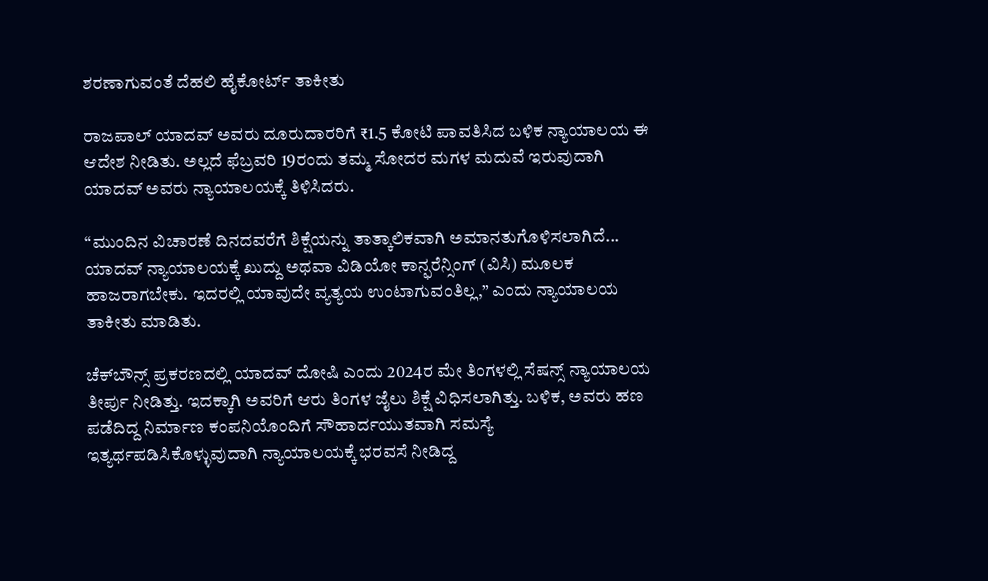ಶರಣಾಗುವಂತೆ ದೆಹಲಿ ಹೈಕೋರ್ಟ್‌ ತಾಕೀತು

ರಾಜಪಾಲ್‌ ಯಾದವ್ ಅವರು ದೂರುದಾರರಿಗೆ ₹1.5 ಕೋಟಿ ಪಾವತಿಸಿದ ಬಳಿಕ ನ್ಯಾಯಾಲಯ ಈ ಆದೇಶ ನೀಡಿತು. ಅಲ್ಲದೆ ಫೆಬ್ರವರಿ 19ರಂದು ತಮ್ಮ ಸೋದರ ಮಗಳ ಮದುವೆ ಇರುವುದಾಗಿ ಯಾದವ್ ಅವರು ನ್ಯಾಯಾಲಯಕ್ಕೆ ತಿಳಿಸಿದರು.

“ಮುಂದಿನ ವಿಚಾರಣೆ ದಿನದವರೆಗೆ ಶಿಕ್ಷೆಯನ್ನು ತಾತ್ಕಾಲಿಕವಾಗಿ ಅಮಾನತುಗೊಳಿಸಲಾಗಿದೆ... ಯಾದವ್ ನ್ಯಾಯಾಲಯಕ್ಕೆ ಖುದ್ದು ಅಥವಾ ವಿಡಿಯೋ ಕಾನ್ಫರೆನ್ಸಿಂಗ್ (ವಿಸಿ) ಮೂಲಕ ಹಾಜರಾಗಬೇಕು. ಇದರಲ್ಲಿ ಯಾವುದೇ ವ್ಯತ್ಯಯ ಉಂಟಾಗುವಂತಿಲ್ಲ,” ಎಂದು ನ್ಯಾಯಾಲಯ ತಾಕೀತು ಮಾಡಿತು.

ಚೆಕ್‌ಬೌನ್ಸ್‌ ಪ್ರಕರಣದಲ್ಲಿ ಯಾದವ್ ದೋಷಿ ಎಂದು 2024ರ ಮೇ ತಿಂಗಳಲ್ಲಿ ಸೆಷನ್ಸ್ ನ್ಯಾಯಾಲಯ ತೀರ್ಪು ನೀಡಿತ್ತು. ಇದಕ್ಕಾಗಿ ಅವರಿಗೆ ಆರು ತಿಂಗಳ ಜೈಲು ಶಿಕ್ಷೆ ವಿಧಿಸಲಾಗಿತ್ತು. ಬಳಿಕ, ಅವರು ಹಣ ಪಡೆದಿದ್ದ ನಿರ್ಮಾಣ ಕಂಪನಿಯೊಂದಿಗೆ ಸೌಹಾರ್ದಯುತವಾಗಿ ಸಮಸ್ಯೆ ಇತ್ಯರ್ಥಪಡಿಸಿಕೊಳ್ಳುವುದಾಗಿ ನ್ಯಾಯಾಲಯಕ್ಕೆ ಭರವಸೆ ನೀಡಿದ್ದ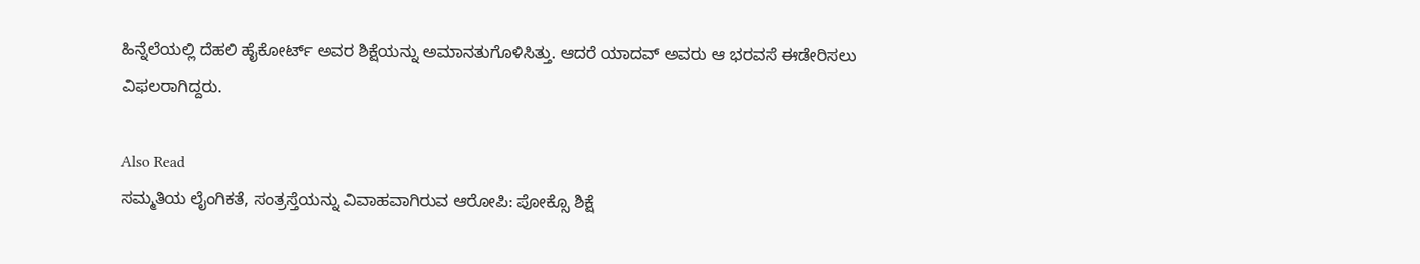ಹಿನ್ನೆಲೆಯಲ್ಲಿ ದೆಹಲಿ ಹೈಕೋರ್ಟ್ ಅವರ ಶಿಕ್ಷೆಯನ್ನು ಅಮಾನತುಗೊಳಿಸಿತ್ತು. ಆದರೆ ಯಾದವ್ ಅವರು ಆ ಭರವಸೆ ಈಡೇರಿಸಲು ವಿಫಲರಾಗಿದ್ದರು.

Also Read
ಸಮ್ಮತಿಯ ಲೈಂಗಿಕತೆ, ಸಂತ್ರಸ್ತೆಯನ್ನು ವಿವಾಹವಾಗಿರುವ ಆರೋಪಿ: ಪೋಕ್ಸೊ ಶಿಕ್ಷೆ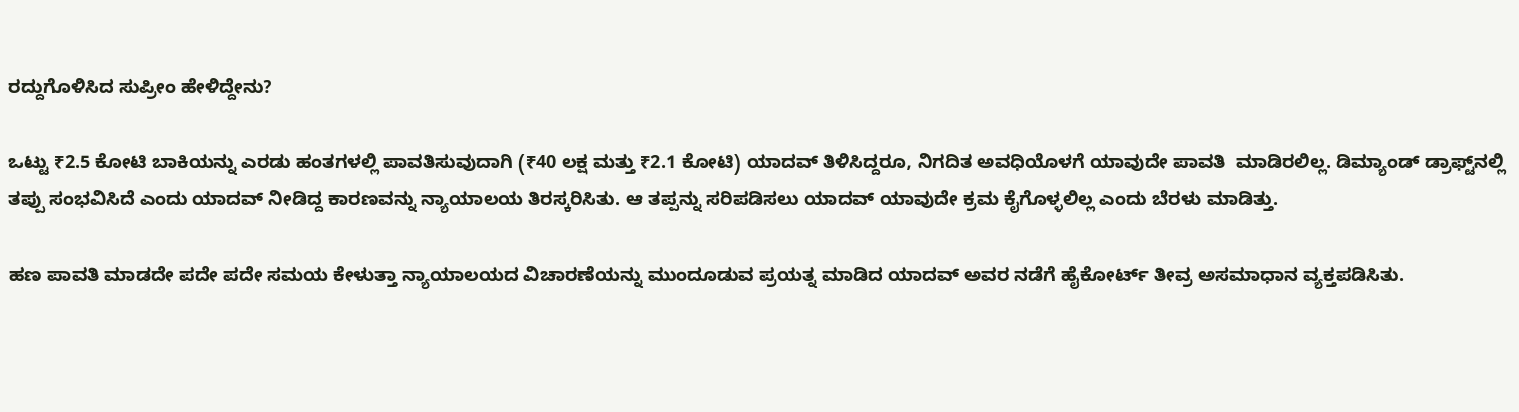ರದ್ದುಗೊಳಿಸಿದ ಸುಪ್ರೀಂ ಹೇಳಿದ್ದೇನು?

ಒಟ್ಟು ₹2.5 ಕೋಟಿ ಬಾಕಿಯನ್ನು ಎರಡು ಹಂತಗಳಲ್ಲಿ ಪಾವತಿಸುವುದಾಗಿ (₹40 ಲಕ್ಷ ಮತ್ತು ₹2.1 ಕೋಟಿ) ಯಾದವ್‌ ತಿಳಿಸಿದ್ದರೂ, ನಿಗದಿತ ಅವಧಿಯೊಳಗೆ ಯಾವುದೇ ಪಾವತಿ  ಮಾಡಿರಲಿಲ್ಲ. ಡಿಮ್ಯಾಂಡ್ ಡ್ರಾಫ್ಟ್‌ನಲ್ಲಿ ತಪ್ಪು ಸಂಭವಿಸಿದೆ ಎಂದು ಯಾದವ್‌ ನೀಡಿದ್ದ ಕಾರಣವನ್ನು ನ್ಯಾಯಾಲಯ ತಿರಸ್ಕರಿಸಿತು. ಆ ತಪ್ಪನ್ನು ಸರಿಪಡಿಸಲು ಯಾದವ್ ಯಾವುದೇ ಕ್ರಮ ಕೈಗೊಳ್ಳಲಿಲ್ಲ ಎಂದು ಬೆರಳು ಮಾಡಿತ್ತು.

ಹಣ ಪಾವತಿ ಮಾಡದೇ ಪದೇ ಪದೇ ಸಮಯ ಕೇಳುತ್ತಾ ನ್ಯಾಯಾಲಯದ ವಿಚಾರಣೆಯನ್ನು ಮುಂದೂಡುವ ಪ್ರಯತ್ನ ಮಾಡಿದ ಯಾದವ್ ಅವರ ನಡೆಗೆ ಹೈಕೋರ್ಟ್ ತೀವ್ರ ಅಸಮಾಧಾನ ವ್ಯಕ್ತಪಡಿಸಿತು.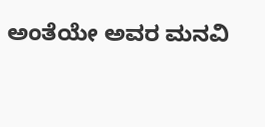ಅಂತೆಯೇ ಅವರ ಮನವಿ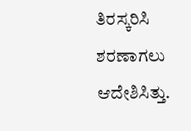ತಿರಸ್ಕರಿಸಿ ಶರಣಾಗಲು ಆದೇಶಿಸಿತ್ತು.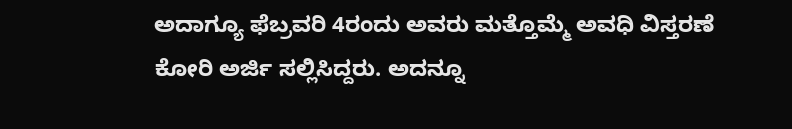ಅದಾಗ್ಯೂ ಫೆಬ್ರವರಿ 4ರಂದು ಅವರು ಮತ್ತೊಮ್ಮೆ ಅವಧಿ ವಿಸ್ತರಣೆ ಕೋರಿ ಅರ್ಜಿ ಸಲ್ಲಿಸಿದ್ದರು. ಅದನ್ನೂ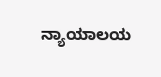ನ್ಯಾಯಾಲಯ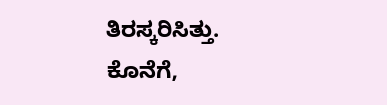ತಿರಸ್ಕರಿಸಿತ್ತು. ಕೊನೆಗೆ,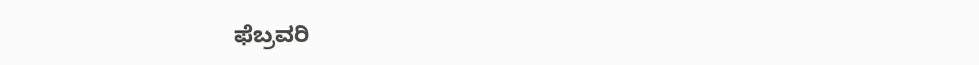ಫೆಬ್ರವರಿ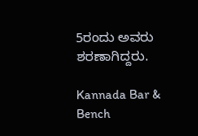5ರಂದು ಅವರು ಶರಣಾಗಿದ್ದರು.

Kannada Bar & Bench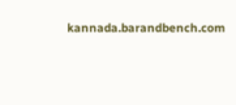kannada.barandbench.com